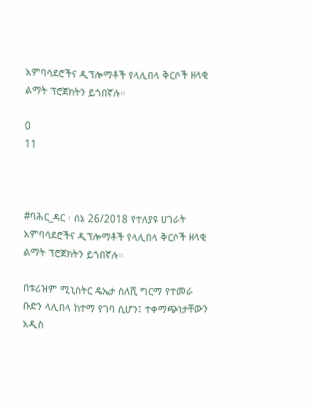አምባሳደሮችና ዲፕሎማቶች የላሊበላ ቅርሶች ዘላቂ ልማት ፕሮጀክትን ይጎበኛሉ።

0
11



#ባሕር_ዳር ፡ ሰኔ 26/2018 የተለያዩ ሀገራት አምባሳደሮችና ዲፕሎማቶች የላሊበላ ቅርሶች ዘላቂ ልማት ፕሮጀክትን ይጎበኛሉ።

በቱሪዝም ሚኒስትር ዴኤታ ስለሺ ግርማ የተመራ ቡድን ላሊበላ ከተማ የገባ ሲሆን፤ ተቀማጭነታቸውን አዲስ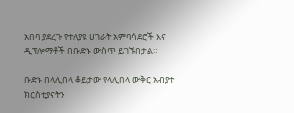አበባ ያደረጉ የተለያዩ ሀገራት አምባሳደሮች እና ዲፕሎማቶች በቡድኑ ውስጥ ይገኙበታል።

ቡድኑ በላሊበላ ቆይታው የላሊበላ ውቅር አብያተ ክርስቲያናትን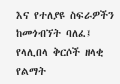እና የተለያዩ ስፍራዎችን ከመጎብኘት ባለፈ፤ የላሊበላ ቅርሶች ዘላቂ የልማት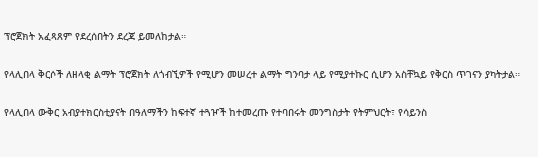ፕሮጀክት አፈጻጸም የደረሰበትን ደረጃ ይመለከታል።

የላሊበላ ቅርሶች ለዘላቂ ልማት ፕሮጀክት ለጎብኚዎች የሚሆን መሠረተ ልማት ግንባታ ላይ የሚያተኩር ሲሆን አስቸኳይ የቅርስ ጥገናን ያካትታል።

የላሊበላ ውቅር አብያተክርስቲያናት በዓለማችን ከፍተኛ ተጓዦች ከተመረጡ የተባበሩት መንግስታት የትምህርት፣ የሳይንስ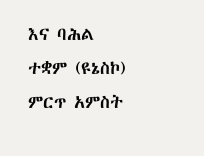እና ባሕል ተቋም (ዩኔስኮ) ምርጥ አምስት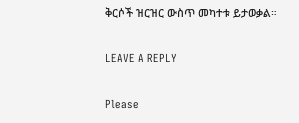ቅርሶች ዝርዝር ውስጥ መካተቱ ይታወቃል።

LEAVE A REPLY

Please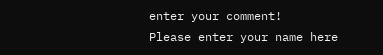enter your comment!
Please enter your name here